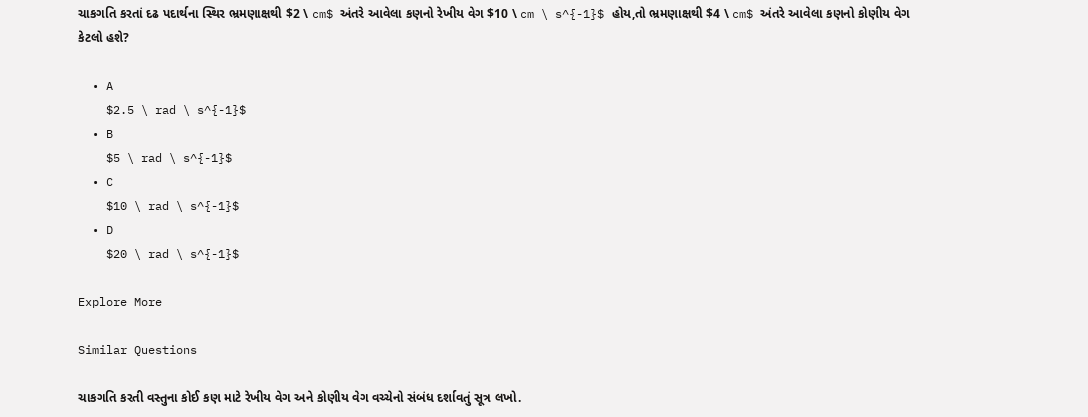ચાકગતિ કરતાં દઢ પદાર્થના સ્થિર ભ્રમણાક્ષથી $2 \ cm$ અંતરે આવેલા કણનો રેખીય વેગ $10 \ cm \ s^{-1}$ હોય,તો ભ્રમણાક્ષથી $4 \ cm$ અંતરે આવેલા કણનો કોણીય વેગ કેટલો હશે?

  • A
    $2.5 \ rad \ s^{-1}$
  • B
    $5 \ rad \ s^{-1}$
  • C
    $10 \ rad \ s^{-1}$
  • D
    $20 \ rad \ s^{-1}$

Explore More

Similar Questions

ચાકગતિ કરતી વસ્તુના કોઈ કણ માટે રેખીય વેગ અને કોણીય વેગ વચ્ચેનો સંબંધ દર્શાવતું સૂત્ર લખો.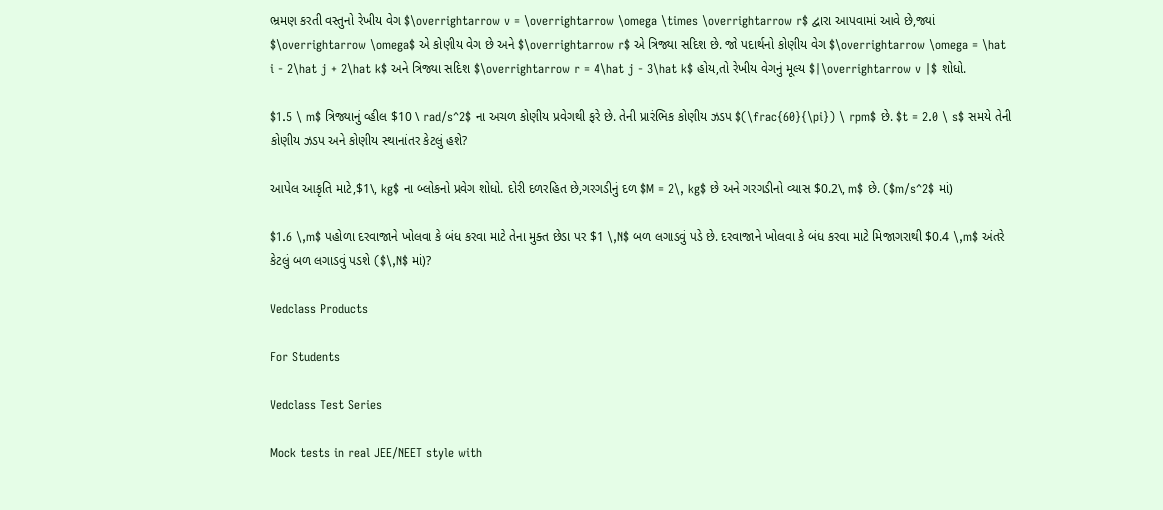ભ્રમણ કરતી વસ્તુનો રેખીય વેગ $\overrightarrow v = \overrightarrow \omega \times \overrightarrow r$ દ્વારા આપવામાં આવે છે,જ્યાં $\overrightarrow \omega$ એ કોણીય વેગ છે અને $\overrightarrow r$ એ ત્રિજ્યા સદિશ છે. જો પદાર્થનો કોણીય વેગ $\overrightarrow \omega = \hat i - 2\hat j + 2\hat k$ અને ત્રિજ્યા સદિશ $\overrightarrow r = 4\hat j - 3\hat k$ હોય,તો રેખીય વેગનું મૂલ્ય $|\overrightarrow v |$ શોધો.

$1.5 \ m$ ત્રિજ્યાનું વ્હીલ $10 \ rad/s^2$ ના અચળ કોણીય પ્રવેગથી ફરે છે. તેની પ્રારંભિક કોણીય ઝડપ $(\frac{60}{\pi}) \ rpm$ છે. $t = 2.0 \ s$ સમયે તેની કોણીય ઝડપ અને કોણીય સ્થાનાંતર કેટલું હશે?

આપેલ આકૃતિ માટે,$1\, kg$ ના બ્લોકનો પ્રવેગ શોધો. દોરી દળરહિત છે,ગરગડીનું દળ $M = 2\, kg$ છે અને ગરગડીનો વ્યાસ $0.2\, m$ છે. ($m/s^2$ માં)

$1.6 \,m$ પહોળા દરવાજાને ખોલવા કે બંધ કરવા માટે તેના મુક્ત છેડા પર $1 \,N$ બળ લગાડવું પડે છે. દરવાજાને ખોલવા કે બંધ કરવા માટે મિજાગરાથી $0.4 \,m$ અંતરે કેટલું બળ લગાડવું પડશે ($\,N$ માં)?

Vedclass Products

For Students

Vedclass Test Series

Mock tests in real JEE/NEET style with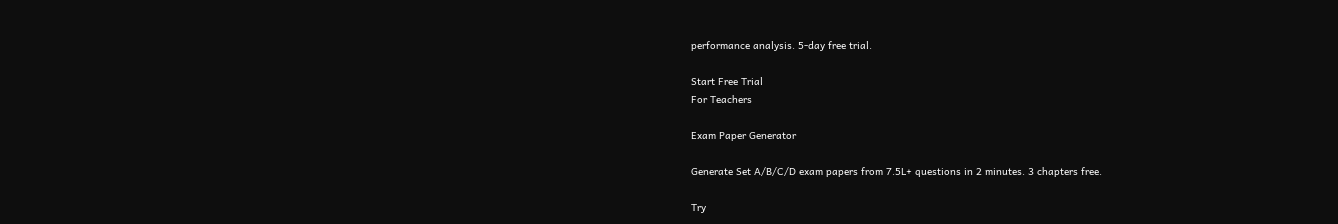performance analysis. 5-day free trial.

Start Free Trial
For Teachers

Exam Paper Generator

Generate Set A/B/C/D exam papers from 7.5L+ questions in 2 minutes. 3 chapters free.

Try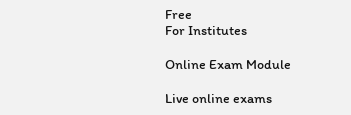Free
For Institutes

Online Exam Module

Live online exams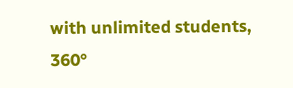with unlimited students, 360°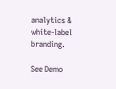analytics & white-label branding.

See Demo